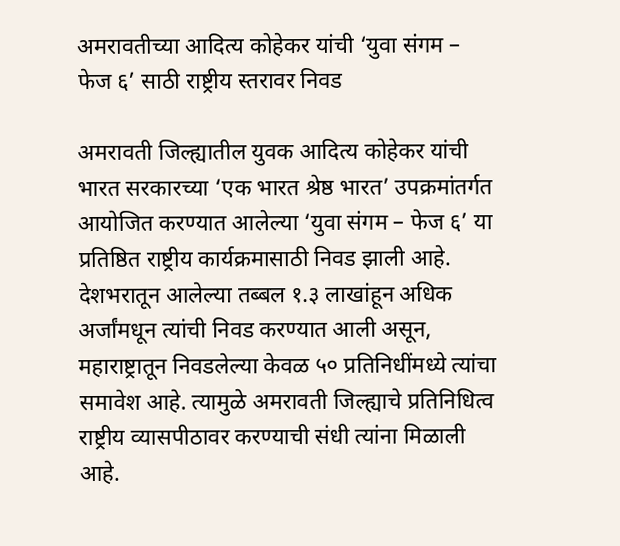अमरावतीच्या आदित्य कोहेकर यांची ‘युवा संगम – फेज ६’ साठी राष्ट्रीय स्तरावर निवड

अमरावती जिल्ह्यातील युवक आदित्य कोहेकर यांची भारत सरकारच्या ‘एक भारत श्रेष्ठ भारत’ उपक्रमांतर्गत आयोजित करण्यात आलेल्या ‘युवा संगम – फेज ६’ या प्रतिष्ठित राष्ट्रीय कार्यक्रमासाठी निवड झाली आहे. देशभरातून आलेल्या तब्बल १.३ लाखांहून अधिक अर्जांमधून त्यांची निवड करण्यात आली असून, महाराष्ट्रातून निवडलेल्या केवळ ५० प्रतिनिधींमध्ये त्यांचा समावेश आहे. त्यामुळे अमरावती जिल्ह्याचे प्रतिनिधित्व राष्ट्रीय व्यासपीठावर करण्याची संधी त्यांना मिळाली आहे.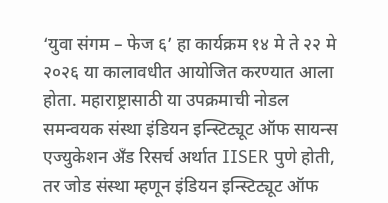‘युवा संगम – फेज ६’ हा कार्यक्रम १४ मे ते २२ मे २०२६ या कालावधीत आयोजित करण्यात आला होता. महाराष्ट्रासाठी या उपक्रमाची नोडल समन्वयक संस्था इंडियन इन्स्टिट्यूट ऑफ सायन्स एज्युकेशन अँड रिसर्च अर्थात IISER पुणे होती, तर जोड संस्था म्हणून इंडियन इन्स्टिट्यूट ऑफ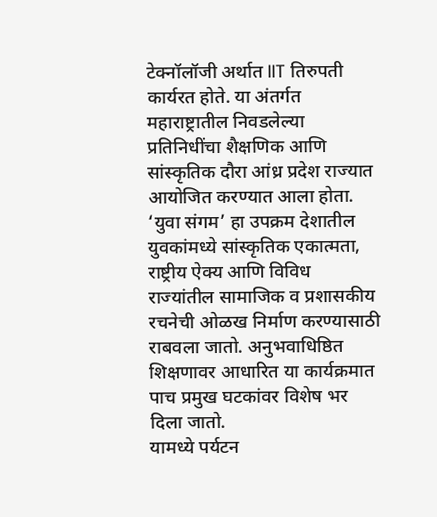टेक्नॉलॉजी अर्थात IIT तिरुपती कार्यरत होते. या अंतर्गत महाराष्ट्रातील निवडलेल्या प्रतिनिधींचा शैक्षणिक आणि सांस्कृतिक दौरा आंध्र प्रदेश राज्यात आयोजित करण्यात आला होता.
‘युवा संगम’ हा उपक्रम देशातील युवकांमध्ये सांस्कृतिक एकात्मता, राष्ट्रीय ऐक्य आणि विविध राज्यांतील सामाजिक व प्रशासकीय रचनेची ओळख निर्माण करण्यासाठी राबवला जातो. अनुभवाधिष्ठित शिक्षणावर आधारित या कार्यक्रमात पाच प्रमुख घटकांवर विशेष भर दिला जातो.
यामध्ये पर्यटन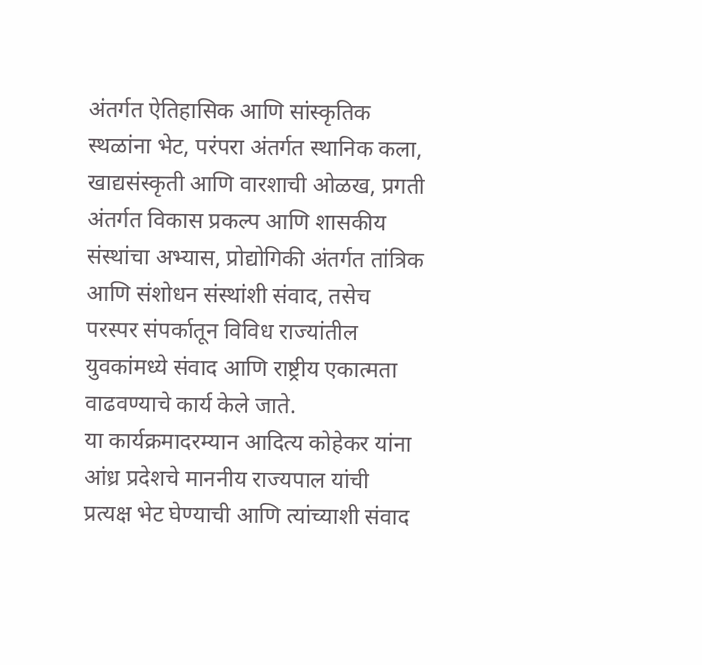अंतर्गत ऐतिहासिक आणि सांस्कृतिक स्थळांना भेट, परंपरा अंतर्गत स्थानिक कला, खाद्यसंस्कृती आणि वारशाची ओळख, प्रगती अंतर्गत विकास प्रकल्प आणि शासकीय संस्थांचा अभ्यास, प्रोद्योगिकी अंतर्गत तांत्रिक आणि संशोधन संस्थांशी संवाद, तसेच परस्पर संपर्कातून विविध राज्यांतील युवकांमध्ये संवाद आणि राष्ट्रीय एकात्मता वाढवण्याचे कार्य केले जाते.
या कार्यक्रमादरम्यान आदित्य कोहेकर यांना आंध्र प्रदेशचे माननीय राज्यपाल यांची प्रत्यक्ष भेट घेण्याची आणि त्यांच्याशी संवाद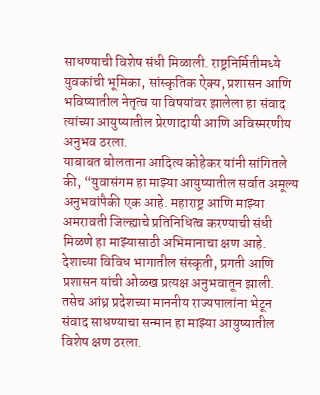साधण्याची विशेष संधी मिळाली. राष्ट्रनिर्मितीमध्ये युवकांची भूमिका, सांस्कृतिक ऐक्य, प्रशासन आणि भविष्यातील नेतृत्व या विषयांवर झालेला हा संवाद त्यांच्या आयुष्यातील प्रेरणादायी आणि अविस्मरणीय अनुभव ठरला.
याबाबत बोलताना आदित्य कोहेकर यांनी सांगितले की, “युवासंगम हा माझ्या आयुष्यातील सर्वात अमूल्य अनुभवांपैकी एक आहे. महाराष्ट्र आणि माझ्या अमरावती जिल्ह्याचे प्रतिनिधित्व करण्याची संधी मिळणे हा माझ्यासाठी अभिमानाचा क्षण आहे. देशाच्या विविध भागातील संस्कृती, प्रगती आणि प्रशासन यांची ओळख प्रत्यक्ष अनुभवातून झाली. तसेच आंध्र प्रदेशच्या माननीय राज्यपालांना भेटून संवाद साधण्याचा सन्मान हा माझ्या आयुष्यातील विशेष क्षण ठरला.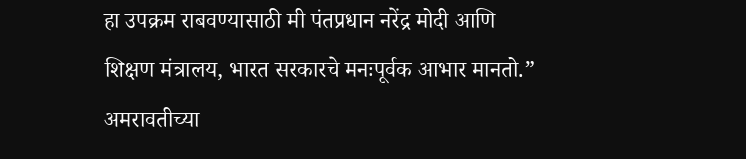हा उपक्रम राबवण्यासाठी मी पंतप्रधान नरेंद्र मोदी आणि शिक्षण मंत्रालय, भारत सरकारचे मनःपूर्वक आभार मानतो.”
अमरावतीच्या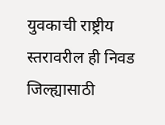युवकाची राष्ट्रीय स्तरावरील ही निवड जिल्ह्यासाठी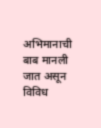अभिमानाची बाब मानली जात असून विविध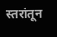स्तरांतून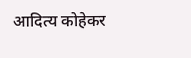आदित्य कोहेकर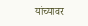यांच्यावर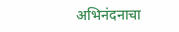अभिनंदनाचा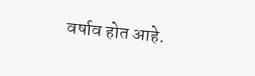वर्षाव होत आहे.